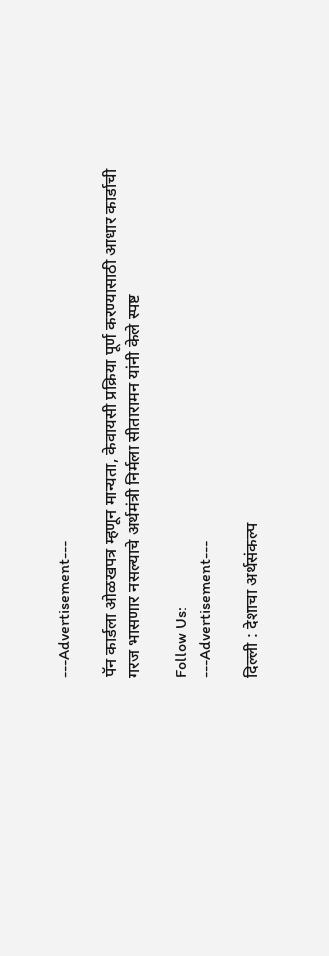---Advertisement---

पॅन कार्डला ओळखपत्र म्हणून मान्यता, केवायसी प्रक्रिया पूर्ण करण्यासाठी आधार कार्डाची गरज भासणार नसल्याचे अर्थमंत्री निर्मला सीतारामन यांनी केले स्पष्ट

Follow Us:
---Advertisement---

दिल्ली : देशाचा अर्थसंकल्प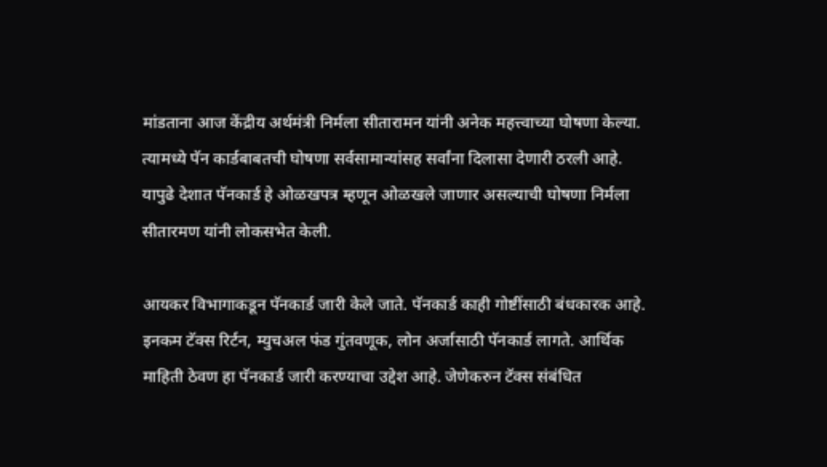मांडताना आज केंद्रीय अर्थमंत्री निर्मला सीतारामन यांनी अनेक महत्त्वाच्या घोषणा केल्या. त्यामध्ये पॅन कार्डबाबतची घोषणा सर्वसामान्यांसह सर्वांना दिलासा देणारी ठरली आहे. यापुढे देशात पॅनकार्ड हे ओळखपत्र म्हणून ओळखले जाणार असल्याची घोषणा निर्मला सीतारमण यांनी लोकसभेत केली.

आयकर विभागाकडून पॅनकार्ड जारी केले जाते. पॅनकार्ड काही गोष्टींसाठी बंधकारक आहे. इनकम टॅक्स रिर्टन, म्युचअल फंड गुंतवणूक, लोन अर्जासाठी पॅनकार्ड लागते. आर्थिक माहिती ठेवण हा पॅनकार्ड जारी करण्याचा उद्देश आहे. जेणेकरुन टॅक्स संबंधित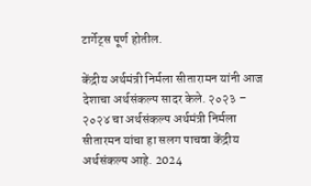टार्गेट्स पूर्ण होतील.

केंद्रीय अर्थमंत्री निर्मला सीतारामन यांनी आज देशाचा अर्थसंकल्प सादर केले. २०२३ – २०२४ चा अर्थसंकल्प अर्थमंत्री निर्मला सीतारमन यांचा हा सलग पाचवा केंद्रीय अर्थसंकल्प आहे. 2024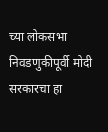च्या लोकसभा निवडणुकीपूर्वी मोदी सरकारचा हा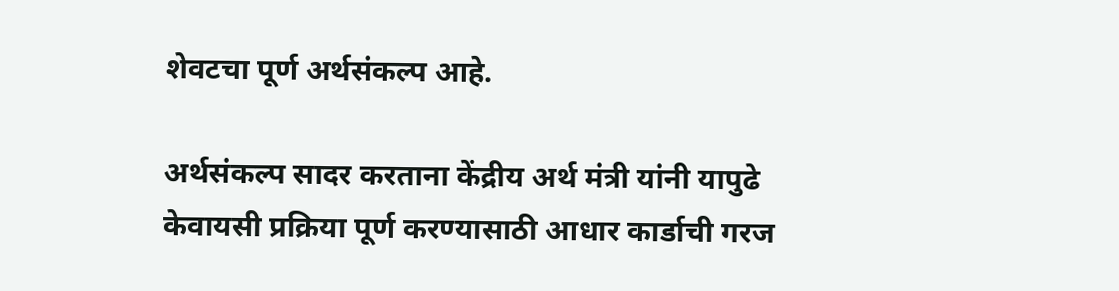शेवटचा पूर्ण अर्थसंकल्प आहे.

अर्थसंकल्प सादर करताना केंद्रीय अर्थ मंत्री यांनी यापुढे केवायसी प्रक्रिया पूर्ण करण्यासाठी आधार कार्डाची गरज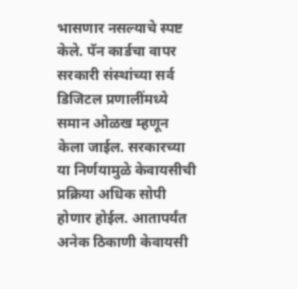भासणार नसल्याचे स्पष्ट केले. पॅन कार्डचा वापर सरकारी संस्थांच्या सर्व डिजिटल प्रणालींमध्ये समान ओळख म्हणून केला जाईल. सरकारच्या या निर्णयामुळे केवायसीची प्रक्रिया अधिक सोपी होणार होईल. आतापर्यंत अनेक ठिकाणी केवायसी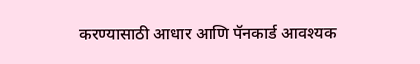करण्यासाठी आधार आणि पॅनकार्ड आवश्यक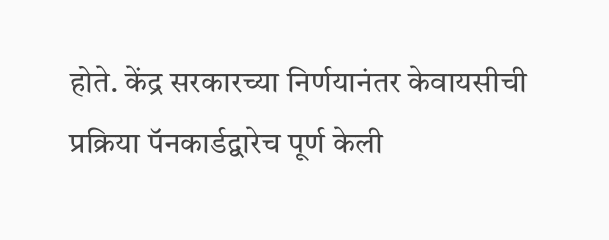होते. केंद्र सरकारच्या निर्णयानंतर केवायसीची प्रक्रिया पॅनकार्डद्वारेच पूर्ण केली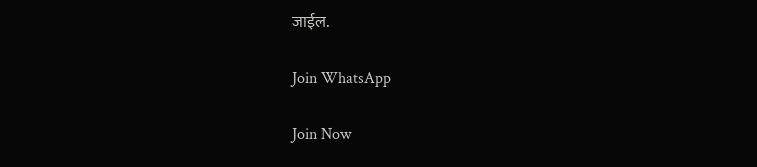जाईल.

Join WhatsApp

Join Now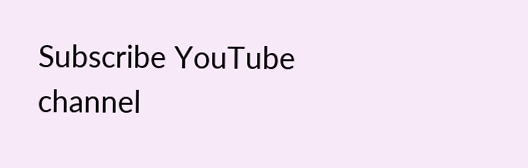Subscribe YouTube channel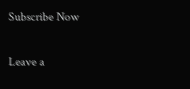Subscribe Now

Leave a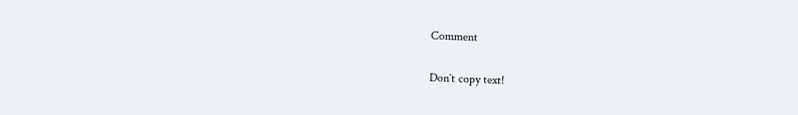Comment

Don`t copy text!